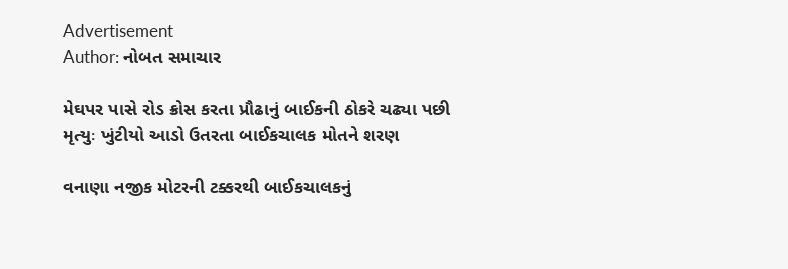Advertisement
Author: નોબત સમાચાર

મેઘપર પાસે રોડ ક્રોસ કરતા પ્રૌઢાનું બાઈકની ઠોકરે ચઢ્યા પછી મૃત્યુઃ ખુંટીયો આડો ઉતરતા બાઈકચાલક મોતને શરણ

વનાણા નજીક મોટરની ટક્કરથી બાઈકચાલકનું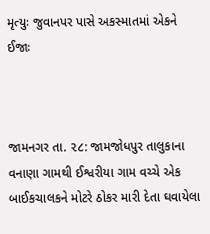મૃત્યુઃ જુવાનપર પાસે અકસ્માતમાં એકને ઈજાઃ



જામનગર તા. ૨૮: જામજોધપુર તાલુકાના વનાણા ગામથી ઈશ્વરીયા ગામ વચ્ચે એક બાઈકચાલકને મોટરે ઠોકર મારી દેતા ઘવાયેલા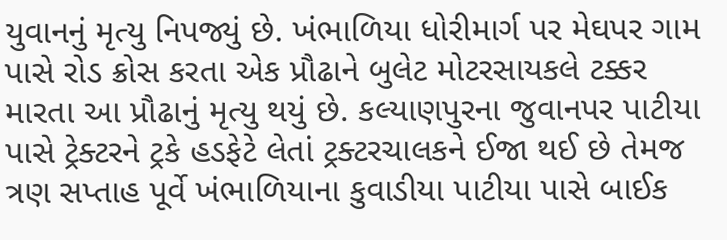યુવાનનું મૃત્યુ નિપજ્યું છે. ખંભાળિયા ધોરીમાર્ગ પર મેઘપર ગામ પાસે રોડ ક્રોસ કરતા એક પ્રૌઢાને બુલેટ મોટરસાયકલે ટક્કર મારતા આ પ્રૌઢાનું મૃત્યુ થયું છે. કલ્યાણપુરના જુવાનપર પાટીયા પાસે ટ્રેક્ટરને ટ્રકે હડફેટે લેતાં ટ્રક્ટરચાલકને ઈજા થઈ છે તેમજ ત્રણ સપ્તાહ પૂર્વે ખંભાળિયાના કુવાડીયા પાટીયા પાસે બાઈક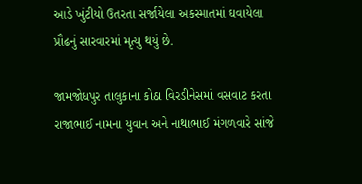આડે ખુંટીયો ઉતરતા સર્જાયેલા અકસ્માતમાં ઘવાયેલા પ્રૌઢનું સારવારમાં મૃત્યુ થયું છે.

જામજોધપુર તાલુકાના કોઠા વિરડીનેસમાં વસવાટ કરતા રાજાભાઈ નામના યુવાન અને નાથાભાઈ મંગળવારે સાંજે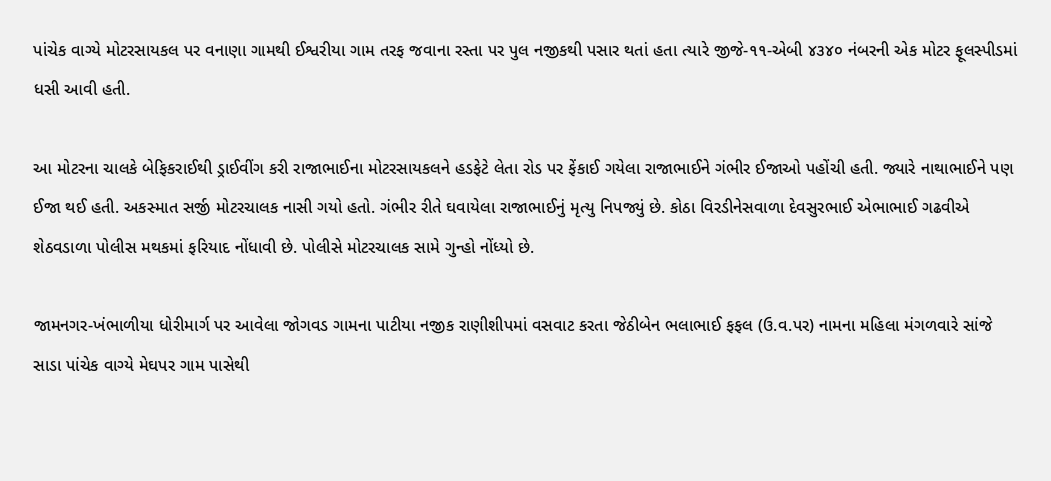પાંચેક વાગ્યે મોટરસાયકલ પર વનાણા ગામથી ઈશ્વરીયા ગામ તરફ જવાના રસ્તા પર પુલ નજીકથી પસાર થતાં હતા ત્યારે જીજે-૧૧-એબી ૪૩૪૦ નંબરની એક મોટર ફૂલસ્પીડમાં ધસી આવી હતી.

આ મોટરના ચાલકે બેફિકરાઈથી ડ્રાઈવીંગ કરી રાજાભાઈના મોટરસાયકલને હડફેટે લેતા રોડ પર ફેંકાઈ ગયેલા રાજાભાઈને ગંભીર ઈજાઓ પહોંચી હતી. જ્યારે નાથાભાઈને પણ ઈજા થઈ હતી. અકસ્માત સર્જી મોટરચાલક નાસી ગયો હતો. ગંભીર રીતે ઘવાયેલા રાજાભાઈનું મૃત્યુ નિપજ્યું છે. કોઠા વિરડીનેસવાળા દેવસુરભાઈ એભાભાઈ ગઢવીએ શેઠવડાળા પોલીસ મથકમાં ફરિયાદ નોંધાવી છે. પોલીસે મોટરચાલક સામે ગુન્હો નોંધ્યો છે.

જામનગર-ખંભાળીયા ધોરીમાર્ગ પર આવેલા જોગવડ ગામના પાટીયા નજીક રાણીશીપમાં વસવાટ કરતા જેઠીબેન ભલાભાઈ ફફલ (ઉ.વ.પર) નામના મહિલા મંગળવારે સાંજે સાડા પાંચેક વાગ્યે મેઘપર ગામ પાસેથી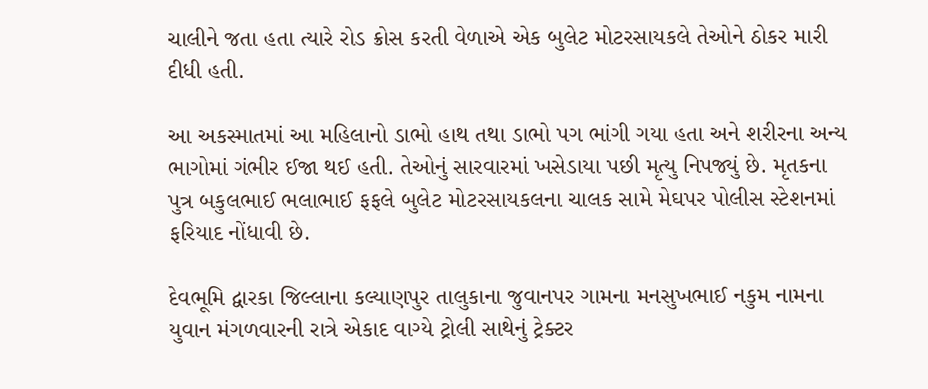ચાલીને જતા હતા ત્યારે રોડ ક્રોસ કરતી વેળાએ એક બુલેટ મોટરસાયકલે તેઓને ઠોકર મારી દીધી હતી.

આ અકસ્માતમાં આ મહિલાનો ડાભો હાથ તથા ડાભો પગ ભાંગી ગયા હતા અને શરીરના અન્ય ભાગોમાં ગંભીર ઈજા થઈ હતી. તેઓનું સારવારમાં ખસેડાયા પછી મૃત્યુ નિપજ્યું છે. મૃતકના પુત્ર બકુલભાઈ ભલાભાઈ ફફલે બુલેટ મોટરસાયકલના ચાલક સામે મેઘપર પોલીસ સ્ટેશનમાં ફરિયાદ નોંધાવી છે.

દેવભૂમિ દ્વારકા જિલ્લાના કલ્યાણપુર તાલુકાના જુવાનપર ગામના મનસુખભાઈ નકુમ નામના યુવાન મંગળવારની રાત્રે એકાદ વાગ્યે ટ્રોલી સાથેનું ટ્રેક્ટર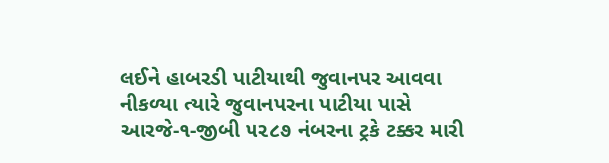લઈને હાબરડી પાટીયાથી જુવાનપર આવવા નીકળ્યા ત્યારે જુવાનપરના પાટીયા પાસે આરજે-૧-જીબી ૫૨૮૭ નંબરના ટ્રકે ટક્કર મારી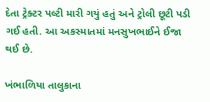દેતા ટ્રેક્ટર પલ્ટી મારી ગયું હતું અને ટ્રોલી છૂટી પડી ગઈ હતી. આ અકસ્માતમાં મનસુખભાઈને ઈજા થઈ છે.

ખંભાળિયા તાલુકાના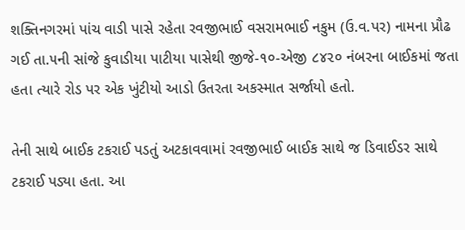શક્તિનગરમાં પાંચ વાડી પાસે રહેતા રવજીભાઈ વસરામભાઈ નકુમ (ઉ.વ.પર) નામના પ્રૌઢ ગઈ તા.૫ની સાંજે કુવાડીયા પાટીયા પાસેથી જીજે-૧૦-એજી ૮૪૨૦ નંબરના બાઈકમાં જતા હતા ત્યારે રોડ પર એક ખુંટીયો આડો ઉતરતા અકસ્માત સર્જાયો હતો.

તેની સાથે બાઈક ટકરાઈ પડતું અટકાવવામાં રવજીભાઈ બાઈક સાથે જ ડિવાઈડર સાથે ટકરાઈ પડ્યા હતા. આ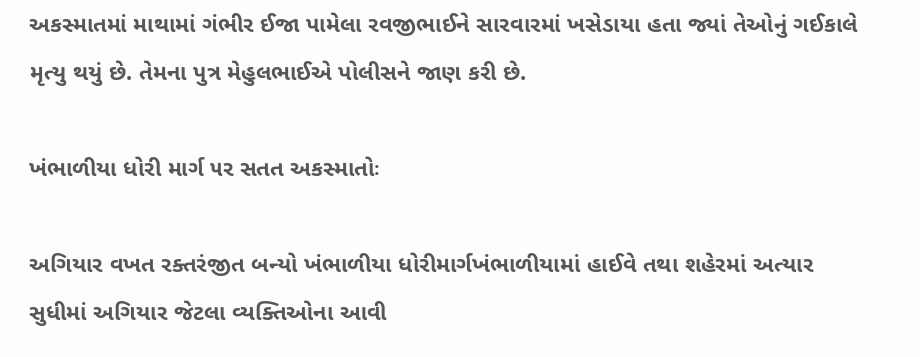અકસ્માતમાં માથામાં ગંભીર ઈજા પામેલા રવજીભાઈને સારવારમાં ખસેડાયા હતા જ્યાં તેઓનું ગઈકાલે મૃત્યુ થયું છે. તેમના પુત્ર મેહુલભાઈએ પોલીસને જાણ કરી છે.

ખંભાળીયા ધોરી માર્ગ ૫ર સતત અકસ્માતોઃ

અગિયાર વખત રક્તરંજીત બન્યો ખંભાળીયા ધોરીમાર્ગખંભાળીયામાં હાઈવે તથા શહેરમાં અત્યાર સુધીમાં અગિયાર જેટલા વ્યક્તિઓના આવી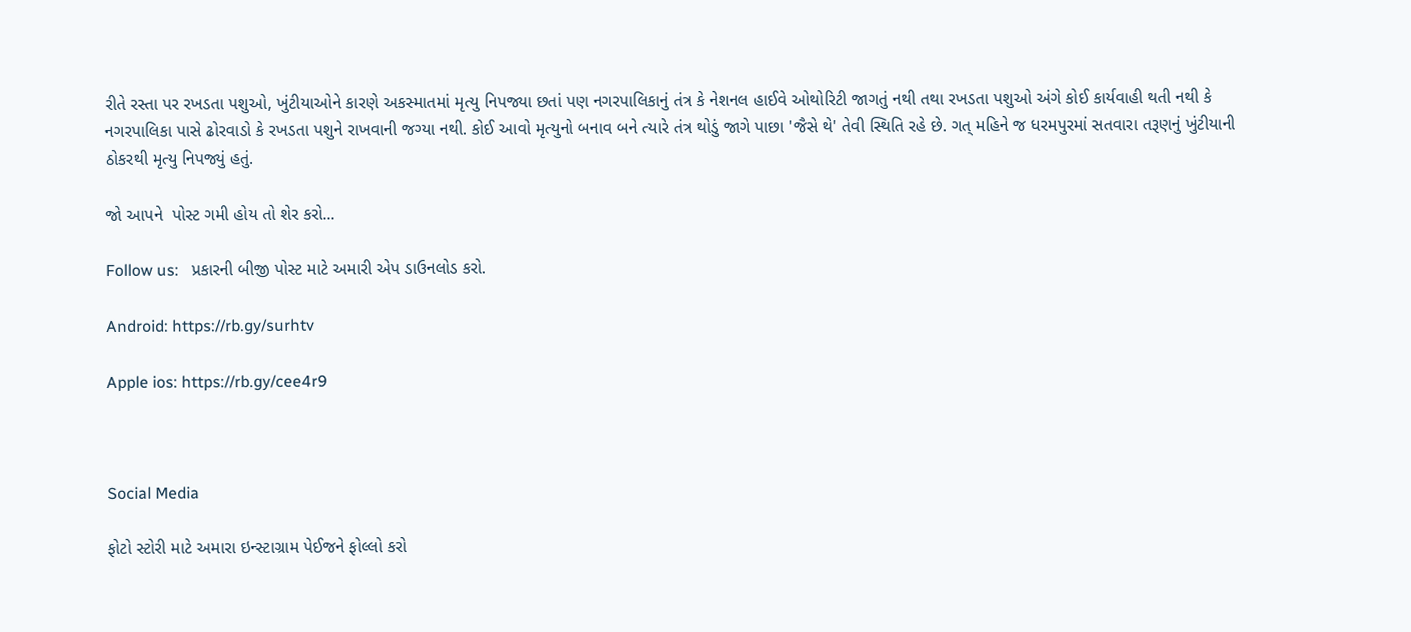રીતે રસ્તા પર રખડતા પશુઓ, ખુંટીયાઓને કારણે અકસ્માતમાં મૃત્યુ નિપજ્યા છતાં પણ નગરપાલિકાનું તંત્ર કે નેશનલ હાઈવે ઓથોરિટી જાગતું નથી તથા રખડતા પશુઓ અંગે કોઈ કાર્યવાહી થતી નથી કે નગરપાલિકા પાસે ઢોરવાડો કે રખડતા પશુને રાખવાની જગ્યા નથી. કોઈ આવો મૃત્યુનો બનાવ બને ત્યારે તંત્ર થોડું જાગે પાછા 'જૈસે થે' તેવી સ્થિતિ રહે છે. ગત્ મહિને જ ધરમપુરમાં સતવારા તરૂણનું ખુંટીયાની ઠોકરથી મૃત્યુ નિપજ્યું હતું.

જો આપને  પોસ્ટ ગમી હોય તો શેર કરો...

Follow us:   પ્રકારની બીજી પોસ્ટ માટે અમારી એપ ડાઉનલોડ કરો.

Android: https://rb.gy/surhtv

Apple ios: https://rb.gy/cee4r9



Social Media

ફોટો સ્ટોરી માટે અમારા ઇન્સ્ટાગ્રામ પેઈજને ફોલ્લો કરો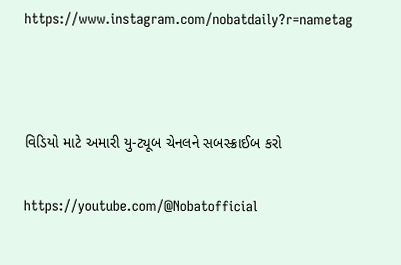https://www.instagram.com/nobatdaily?r=nametag



વિડિયો માટે અમારી યુ-ટ્યૂબ ચેનલને સબસ્ક્રાઈબ કરો

https://youtube.com/@Nobatofficial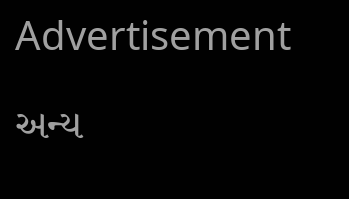Advertisement

અન્ય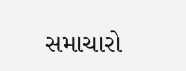સમાચારો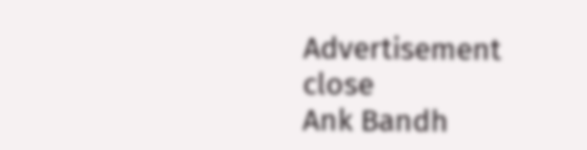Advertisement
close
Ank Bandh